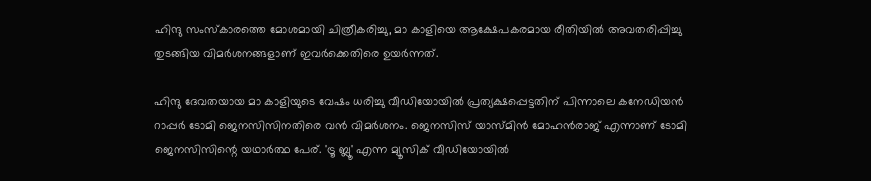ഹിന്ദു സംസ്കാരത്തെ മോശമായി ചിത്രീകരിച്ചു, മാ കാളിയെ ആക്ഷേപകരമായ രീതിയിൽ അവതരിപ്പിച്ചു തുടങ്ങിയ വിമർശനങ്ങളാണ് ഇവർക്കെതിരെ ഉയർന്നത്.

ഹിന്ദു ദേവതയായ മാ കാളിയുടെ വേഷം ധരിച്ചു വീഡിയോയിൽ പ്രത്യക്ഷപ്പെട്ടതിന് പിന്നാലെ കനേഡിയൻ റാപ്പർ ടോമി ജെനസിസിനതിരെ വൻ വിമർശനം. ജെനസിസ് യാസ്മിൻ മോഹൻരാജ് എന്നാണ് ടോമി ജെനസിസിന്റെ യഥാർത്ഥ പേര്. 'ട്രൂ ബ്ലൂ' എന്ന മ്യൂസിക് വീഡിയോയിൽ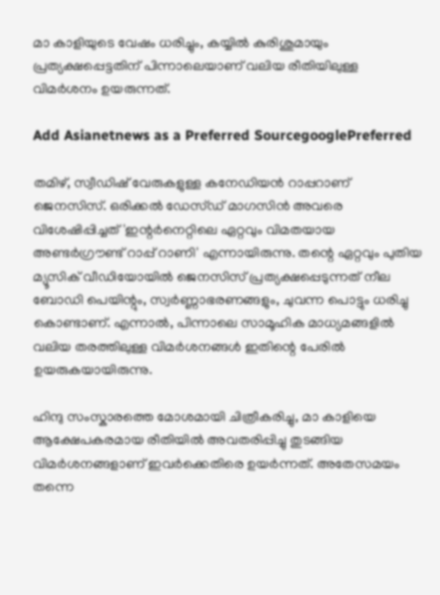മാ കാളിയുടെ വേഷം ധരിച്ചും, കയ്യിൽ കുരിശുമായും പ്രത്യക്ഷപ്പെട്ടതിന് പിന്നാലെയാണ് വലിയ രീതിയിലുള്ള വിമർശനം ഉയരുന്നത്.

Add Asianetnews as a Preferred SourcegooglePreferred

തമിഴ്, സ്വീഡിഷ് വേരുകളുള്ള കനേഡിയൻ റാപ്പറാണ് ജെനസിസ്. ഒരിക്കൽ ഡേസ്ഡ് മാഗസിൻ അവരെ വിശേഷിപ്പിച്ചത് 'ഇന്റർനെറ്റിലെ ഏറ്റവും വിമതയായ അണ്ടർഗ്രൗണ്ട് റാപ്പ് റാണി' എന്നായിരുന്നു. തന്റെ ഏറ്റവും പുതിയ മ്യൂസിക് വീഡിയോയിൽ ജെനസിസ് പ്രത്യക്ഷപ്പെടുന്നത് നീല ബോഡി പെയിന്റും, സ്വർണ്ണാഭരണങ്ങളും, ചുവന്ന പൊട്ടും ധരിച്ചു കൊണ്ടാണ്. എന്നാൽ, പിന്നാലെ സാമൂഹിക മാധ്യമങ്ങളിൽ വലിയ തരത്തിലുള്ള വിമർശനങ്ങൾ ഇതിന്റെ പേരിൽ ഉയരുകയായിരുന്നു.

ഹിന്ദു സംസ്കാരത്തെ മോശമായി ചിത്രീകരിച്ചു, മാ കാളിയെ ആക്ഷേപകരമായ രീതിയിൽ അവതരിപ്പിച്ചു തുടങ്ങിയ വിമർശനങ്ങളാണ് ഇവർക്കെതിരെ ഉയർന്നത്. അതേസമയം തന്നെ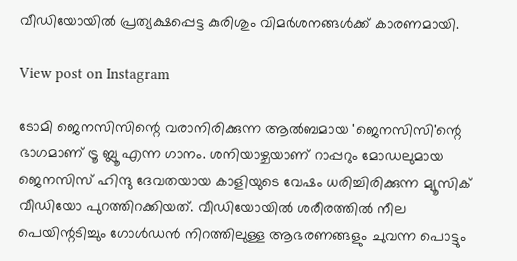വീഡിയോയിൽ പ്രത്യക്ഷപ്പെട്ട കുരിശും വിമർശനങ്ങൾക്ക് കാരണമായി.

View post on Instagram

ടോമി ജെനസിസിന്റെ വരാനിരിക്കുന്ന ആൽബമായ 'ജെനസിസി'ന്റെ ഭാഗമാണ് ട്രൂ ബ്ലൂ എന്ന ഗാനം. ശനിയാഴ്ചയാണ് റാപ്പറും മോഡലുമായ ജെനസിസ് ഹിന്ദു ദേവതയായ കാളിയുടെ വേഷം ധരിച്ചിരിക്കുന്ന മ്യൂസിക് വീഡിയോ പുറത്തിറക്കിയത്. വീഡിയോയിൽ ശരീരത്തിൽ നീല പെയിന്റടിച്ചും ഗോൾ‌ഡൻ നിറത്തിലുള്ള ആഭരണങ്ങളും ചുവന്ന പൊട്ടും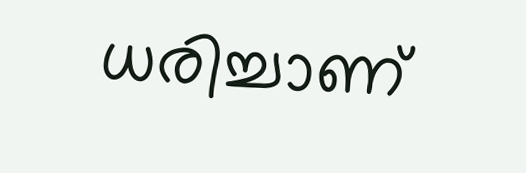ധരിച്ചാണ്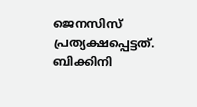ജെനസിസ് പ്രത്യക്ഷപ്പെട്ടത്. ബിക്കിനി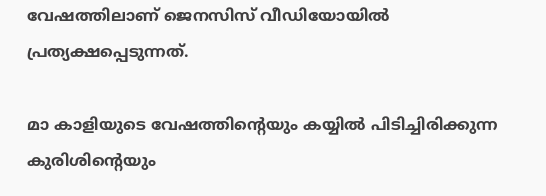വേഷത്തിലാണ് ജെനസിസ് വീഡിയോയിൽ പ്രത്യക്ഷപ്പെടുന്നത്.

മാ കാളിയുടെ വേഷത്തിന്റെയും കയ്യിൽ പിടിച്ചിരിക്കുന്ന കുരിശിന്റെയും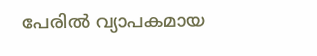പേരിൽ വ്യാപകമായ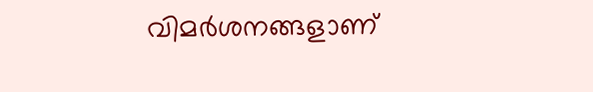വിമർശനങ്ങളാണ്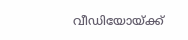വീഡിയോയ്ക്ക്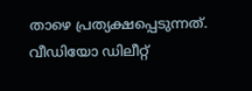താഴെ പ്രത്യക്ഷപ്പെടുന്നത്. വീഡിയോ ഡിലീറ്റ്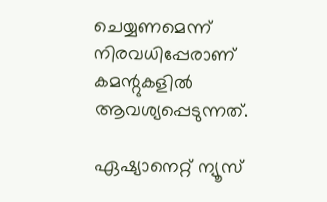ചെയ്യണമെന്ന് നിരവധിപ്പേരാണ് കമന്റുകളിൽ ആവശ്യപ്പെടുന്നത്.

ഏഷ്യാനെറ്റ് ന്യൂസ്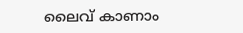ലൈവ് കാണാം